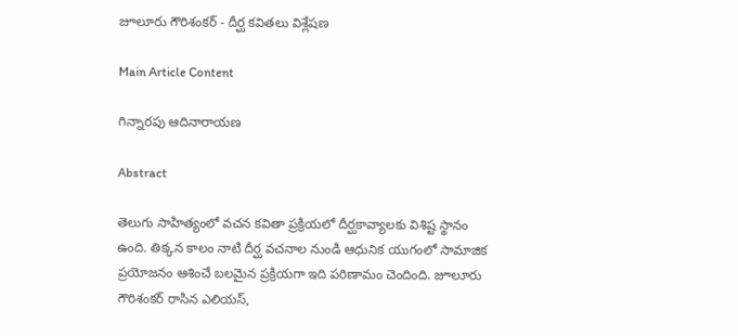జూలూరు గౌరిశంకర్ - దీర్ఘ కవితలు విశ్లేషణ

Main Article Content

గిన్నారపు ఆదినారాయణ

Abstract

తెలుగు సాహిత్యంలో వచన కవితా ప్రక్రియలో దీర్ఘకావ్యాలకు విశిష్ట స్థానం ఉంది. తిక్కన కాలం నాటి దీర్ఘ వచనాల నుండి ఆధునిక యుగంలో సామాజిక ప్రయోజనం ఆశించే బలమైన ప్రక్రియగా ఇది పరిణామం చెందింది. జూలూరు గౌరిశంకర్ రాసిన ఎలియస్,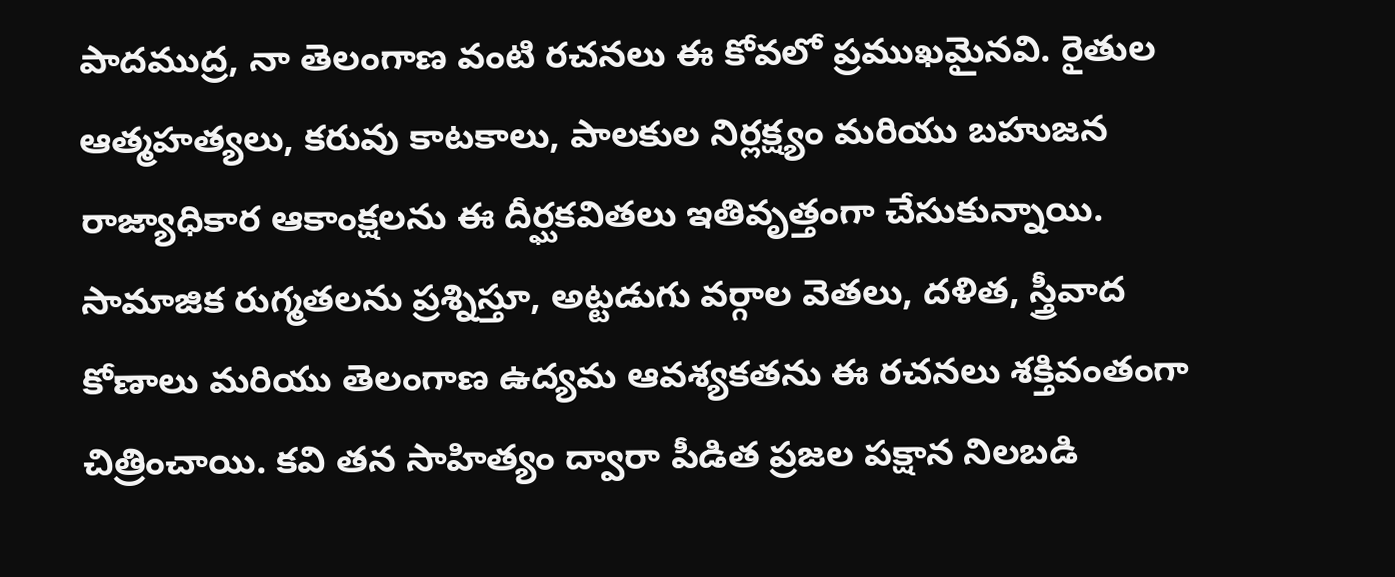పాదముద్ర, నా తెలంగాణ వంటి రచనలు ఈ కోవలో ప్రముఖమైనవి. రైతుల ఆత్మహత్యలు, కరువు కాటకాలు, పాలకుల నిర్లక్ష్యం మరియు బహుజన రాజ్యాధికార ఆకాంక్షలను ఈ దీర్ఘకవితలు ఇతివృత్తంగా చేసుకున్నాయి. సామాజిక రుగ్మతలను ప్రశ్నిస్తూ, అట్టడుగు వర్గాల వెతలు, దళిత, స్త్రీవాద కోణాలు మరియు తెలంగాణ ఉద్యమ ఆవశ్యకతను ఈ రచనలు శక్తివంతంగా చిత్రించాయి. కవి తన సాహిత్యం ద్వారా పీడిత ప్రజల పక్షాన నిలబడి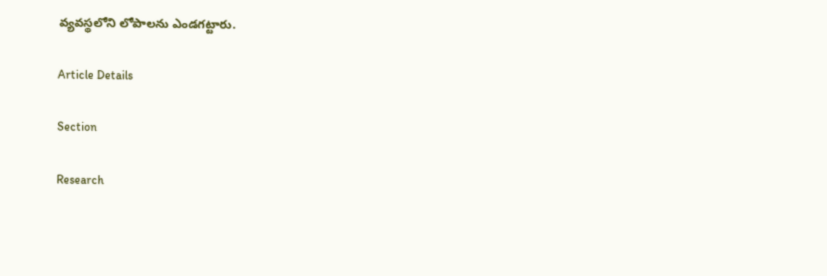వ్యవస్థలోని లోపాలను ఎండగట్టారు.

Article Details

Section

Research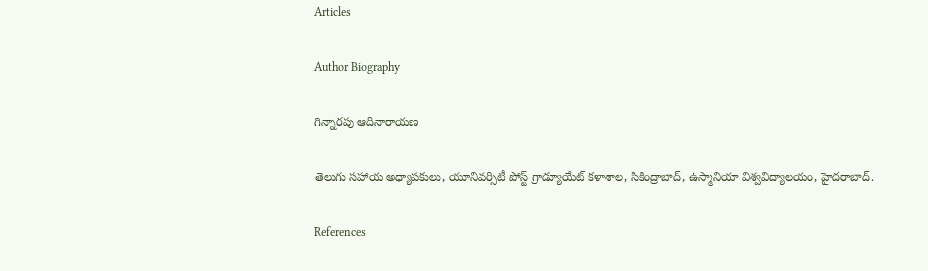Articles

Author Biography

గిన్నారపు ఆదినారాయణ

తెలుగు సహాయ అధ్యాపకులు, యూనివర్సిటీ పోస్ట్ గ్రాడ్యూయేట్ కళాశాల, సికింద్రాబాద్, ఉస్మానియా విశ్వవిద్యాలయం, హైదరాబాద్.

References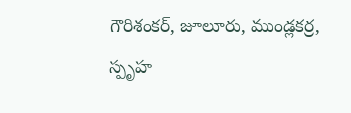గౌరిశంకర్, జూలూరు, ముండ్లకర్ర, స్పృహ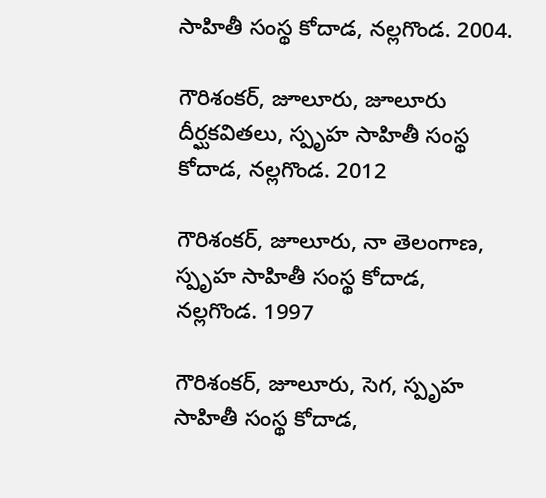సాహితీ సంస్థ కోదాడ, నల్లగొండ. 2004.

గౌరిశంకర్, జూలూరు, జూలూరు దీర్ఘకవితలు, స్పృహ సాహితీ సంస్థ కోదాడ, నల్లగొండ. 2012

గౌరిశంకర్, జూలూరు, నా తెలంగాణ, స్పృహ సాహితీ సంస్థ కోదాడ, నల్లగొండ. 1997

గౌరిశంకర్, జూలూరు, సెగ, స్పృహ సాహితీ సంస్థ కోదాడ,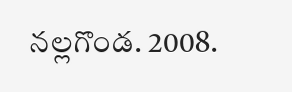నల్లగొండ. 2008.